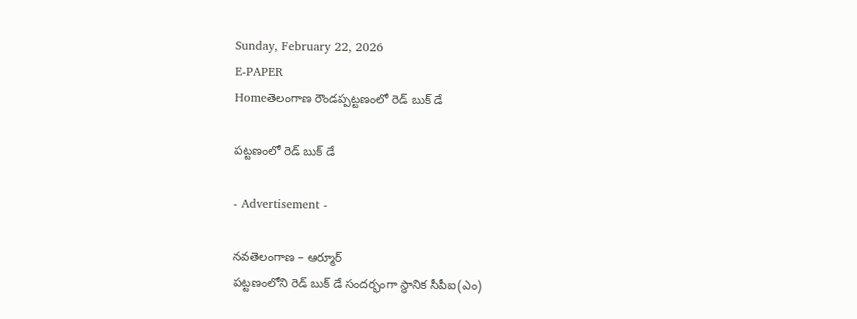Sunday, February 22, 2026
E-PAPER
Homeతెలంగాణ రౌండప్పట్టణంలో రెడ్ బుక్ డే

పట్టణంలో రెడ్ బుక్ డే

- Advertisement -

నవతెలంగాణ – ఆర్మూర్
పట్టణంలోని రెడ్ బుక్ డే సందర్భంగా స్థానిక సీపీఐ(ఎం)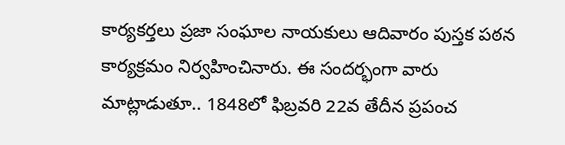కార్యకర్తలు ప్రజా సంఘాల నాయకులు ఆదివారం పుస్తక పఠన‌ కార్యక్రమం నిర్వహించినారు. ఈ సందర్భంగా వారు మాట్లాడుతూ.. 1848లో ఫిబ్రవరి 22వ తేదీన ప్రపంచ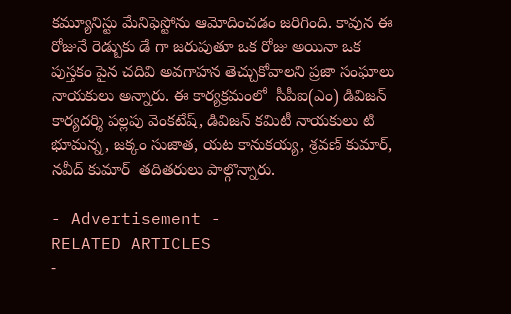కమ్యూనిస్టు మేనిఫెస్టోను ఆమోదించడం జరిగింది. కావున ఈ రోజునే రెడ్బుకు డే గా జరుపుతూ ఒక రోజు అయినా ఒక పుస్తకం పైన చదివి అవగాహన తెచ్చుకోవాలని ప్రజా సంఘాలు నాయకులు అన్నారు. ఈ కార్యక్రమంలో  సీపీఐ(ఎం) డివిజన్ కార్యదర్శి పల్లపు వెంకటేష్, డివిజన్ కమిటీ నాయకులు టి భూమన్న, జక్కం సుజాత, యట కానుకయ్య, శ్రవణ్ కుమార్, నవీద్ కుమార్  తదితరులు పాల్గొన్నారు.

- Advertisement -
RELATED ARTICLES
-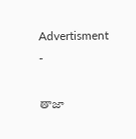Advertisment -

తాజా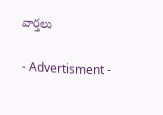వార్తలు

- Advertisment -